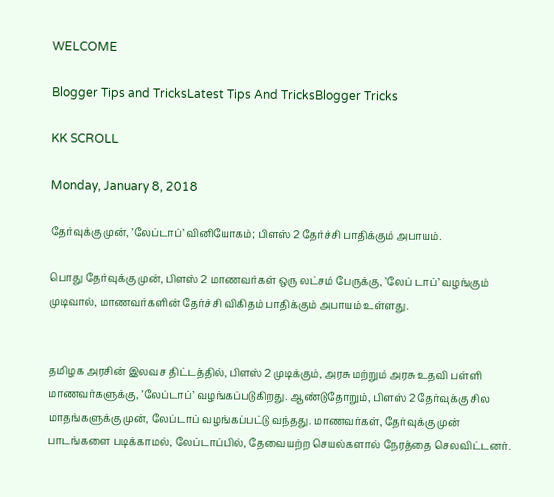WELCOME

Blogger Tips and TricksLatest Tips And TricksBlogger Tricks

KK SCROLL

Monday, January 8, 2018

தேர்வுக்கு முன், ’லேப்டாப்’ வினியோகம்; பிளஸ் 2 தேர்ச்சி பாதிக்கும் அபாயம்.

பொது தேர்வுக்கு முன், பிளஸ் 2 மாணவர்கள் ஒரு லட்சம் பேருக்கு, ’லேப் டாப்’ வழங்கும் முடிவால், மாணவர்களின் தேர்ச்சி விகிதம் பாதிக்கும் அபாயம் உள்ளது.


தமிழக அரசின் இலவச திட்டத்தில், பிளஸ் 2 முடிக்கும், அரசு மற்றும் அரசு உதவி பள்ளி மாணவர்களுக்கு, ’லேப்டாப்’ வழங்கப்படுகிறது. ஆண்டுதோறும், பிளஸ் 2 தேர்வுக்கு சில மாதங்களுக்கு முன், லேப்டாப் வழங்கப்பட்டு வந்தது. மாணவர்கள், தேர்வுக்கு முன் பாடங்களை படிக்காமல், லேப்டாப்பில், தேவையற்ற செயல்களால் நேரத்தை செலவிட்டனர்.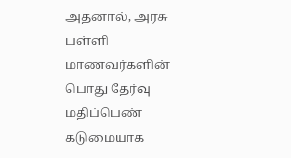அதனால், அரசு பள்ளி மாணவர்களின் பொது தேர்வு மதிப்பெண் கடுமையாக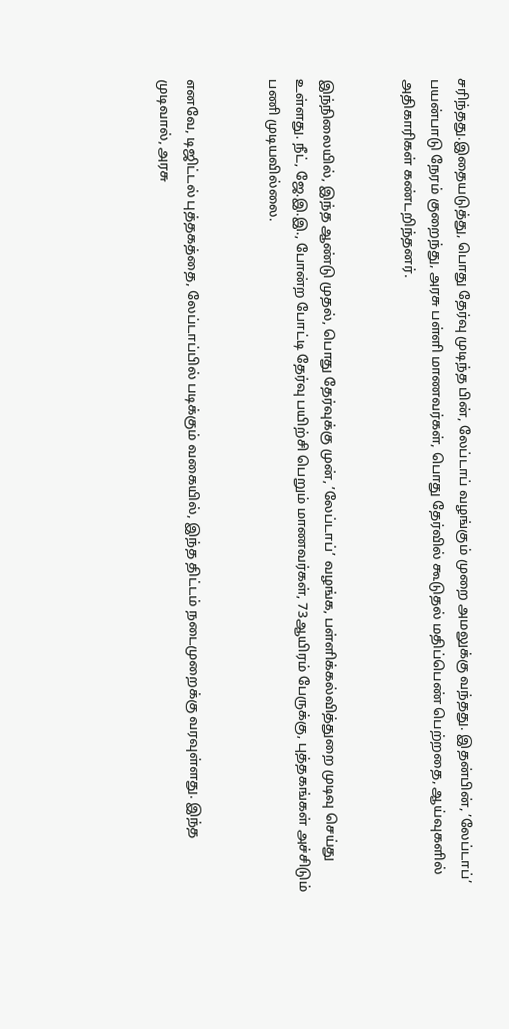சரிந்தது.இதையடுத்து, பொது தேர்வு முடிந்த பின், லேப்டாப் வழங்கும் முறை அமலுக்கு வந்தது. இதன்பின், ’லேப்டாப்’ பயன்பாடு நேரம் குறைந்து, அரசு பள்ளி மாணவர்கள், பொது தேர்வில் கூடுதல் மதிப்பெண் பெற்றதை, ஆய்வுகளில் அதிகாரிகள் கண்டறிந்தனர்.


இந்நிலையில், இந்த ஆண்டு முதல், பொது தேர்வுக்கு முன், ’லேப்டாப்’ வழங்க, பள்ளிக்கல்வித்துறை முடிவு செய்து உள்ளது. நீட், ஜே.இ.இ., போன்ற போட்டி தேர்வு பயிற்சி பெறும் மாணவர்கள், 73ஆயிரம் பேருக்கு, புத்தகங்கள் அச்சிடும் பணி முடியவில்லை.


எனவே, டிஜிட்டல் புத்தகத்தை, லேப்டாப்பில் படிக்கும் வகையில், இந்த திட்டம் நடைமுறைக்கு வரவுள்ளது. இந்த முடிவால், அரசு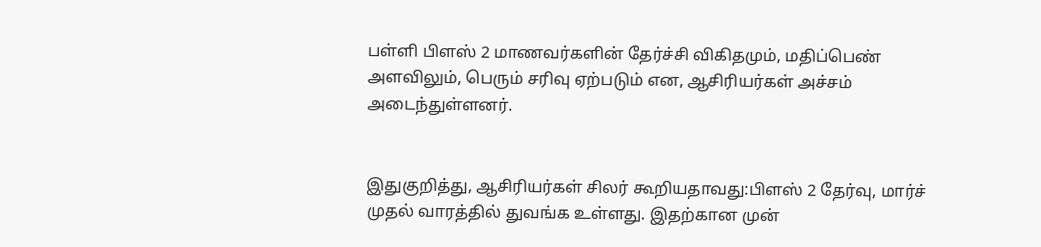பள்ளி பிளஸ் 2 மாணவர்களின் தேர்ச்சி விகிதமும், மதிப்பெண் அளவிலும், பெரும் சரிவு ஏற்படும் என, ஆசிரியர்கள் அச்சம் அடைந்துள்ளனர்.


இதுகுறித்து, ஆசிரியர்கள் சிலர் கூறியதாவது:பிளஸ் 2 தேர்வு, மார்ச் முதல் வாரத்தில் துவங்க உள்ளது. இதற்கான முன்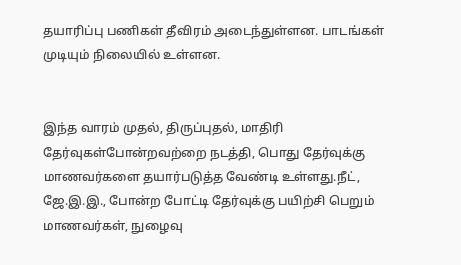தயாரிப்பு பணிகள் தீவிரம் அடைந்துள்ளன. பாடங்கள் முடியும் நிலையில் உள்ளன.


இந்த வாரம் முதல், திருப்புதல், மாதிரி தேர்வுகள்போன்றவற்றை நடத்தி, பொது தேர்வுக்கு மாணவர்களை தயார்படுத்த வேண்டி உள்ளது.நீட், ஜே.இ.இ., போன்ற போட்டி தேர்வுக்கு பயிற்சி பெறும் மாணவர்கள், நுழைவு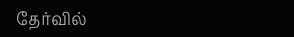தேர்வில்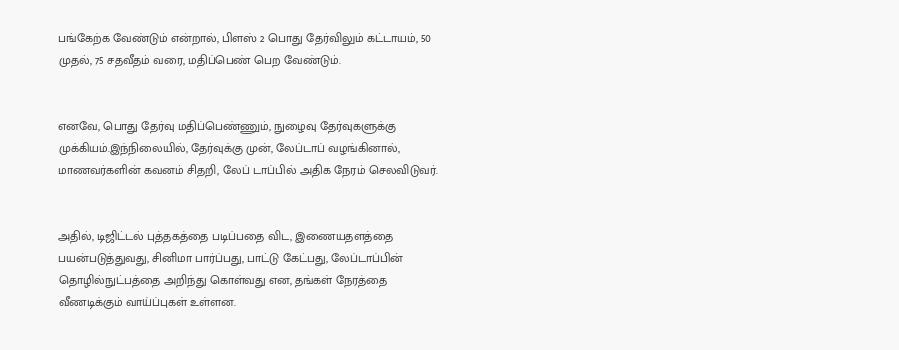பங்கேற்க வேண்டும் என்றால், பிளஸ் 2 பொது தேர்விலும் கட்டாயம், 50 முதல், 75 சதவீதம் வரை, மதிப்பெண் பெற வேண்டும்.


எனவே, பொது தேர்வு மதிப்பெண்ணும், நுழைவு தேர்வுகளுக்கு முக்கியம்.இந்நிலையில், தேர்வுக்கு முன், லேப்டாப் வழங்கினால், மாணவர்களின் கவனம் சிதறி, லேப் டாப்பில் அதிக நேரம் செலவிடுவர்.


அதில், டிஜிட்டல் புத்தகத்தை படிப்பதை விட, இணையதளத்தை பயன்படுத்துவது, சினிமா பார்ப்பது, பாட்டு கேட்பது, லேப்டாப்பின் தொழில்நுட்பத்தை அறிந்து கொள்வது என, தங்கள் நேரத்தை வீணடிக்கும் வாய்ப்புகள் உள்ளன.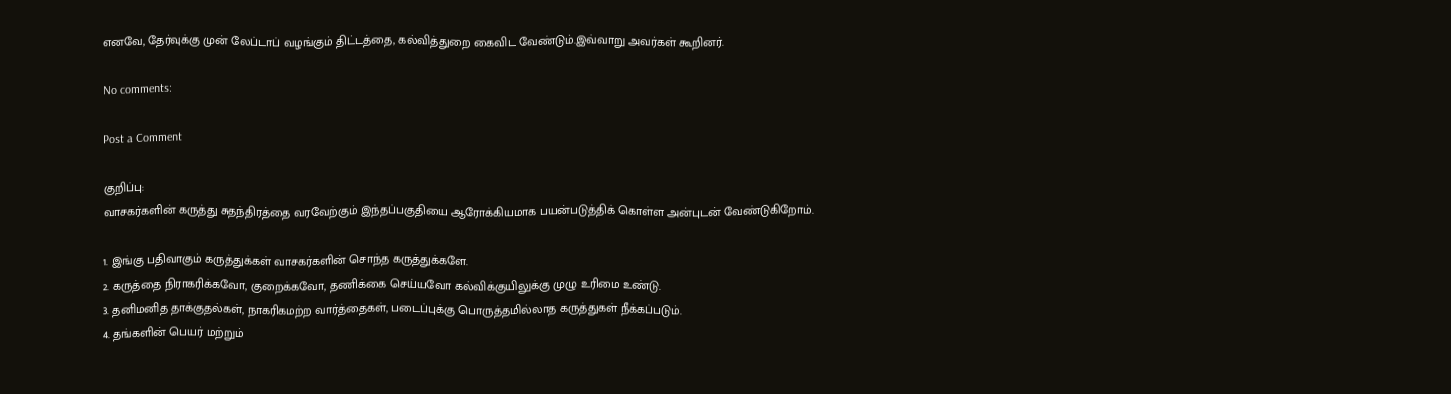எனவே, தேர்வுக்கு முன் லேப்டாப் வழங்கும் திட்டத்தை, கல்வித்துறை கைவிட வேண்டும்.இவ்வாறு அவர்கள் கூறினர்.

No comments:

Post a Comment

குறிப்பு:
வாசகர்களின் கருத்து சுதந்திரத்தை வரவேற்கும் இந்தப்பகுதியை ஆரோக்கியமாக பயன்படுத்திக் கொள்ள அன்புடன் வேண்டுகிறோம்.

1. இங்கு பதிவாகும் கருத்துக்கள் வாசகர்களின் சொந்த கருத்துக்களே.
2. கருத்தை நிராகரிக்கவோ, குறைக்கவோ, தணிக்கை செய்யவோ கல்விக்குயிலுக்கு முழு உரிமை உண்டு.
3. தனிமனித தாக்குதல்கள், நாகரிகமற்ற வார்த்தைகள், படைப்புக்கு பொருத்தமில்லாத கருத்துகள் நீக்கப்படும்.
4. தங்களின் பெயர் மற்றும்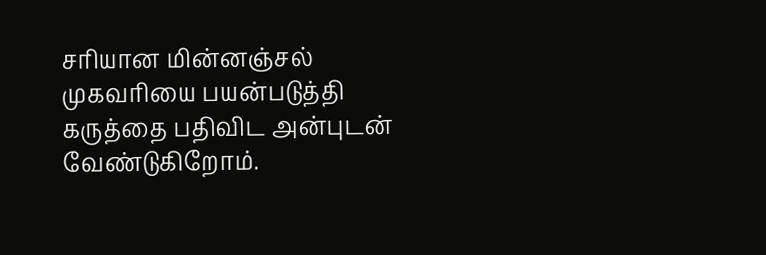சரியான மின்னஞ்சல் முகவரியை பயன்படுத்தி கருத்தை பதிவிட அன்புடன் வேண்டுகிறோம்.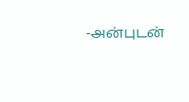-அன்புடன்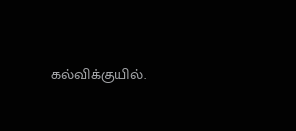கல்விக்குயில்.